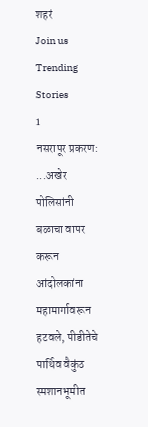शहरं
Join us
Trending Stories
1
नसरापूर प्रकरण: ...अखेर पोलिसांनी बळाचा वापर करून आंदोलकांना महामार्गावरून हटवले, पीडीतेचे पार्थिव वैकुंठ स्मशानभूमीत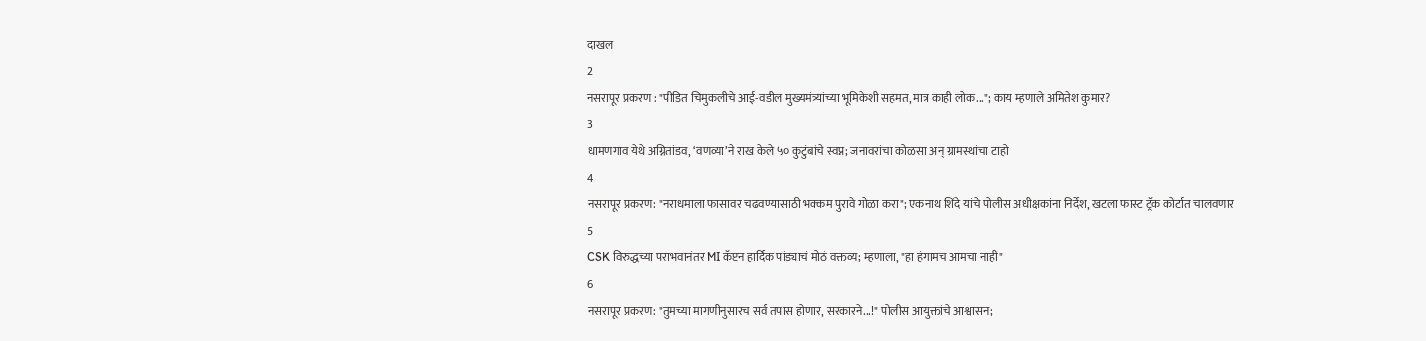दाखल
2
नसरापूर प्रकरण : "पीडित चिमुकलीचे आई-वडील मुख्यमंत्र्यांच्या भूमिकेशी सहमत, मात्र काही लोक..."; काय म्हणाले अमितेश कुमार?
3
धामणगाव येथे अग्नितांडव, ‘वणव्या’ने राख केले ५० कुटुंबांचे स्वप्न; जनावरांचा कोळसा अन् ग्रामस्थांचा टाहो
4
नसरापूर प्रकरण: "नराधमाला फासावर चढवण्यासाठी भक्कम पुरावे गोळा करा"; एकनाथ शिंदे यांचे पोलीस अधीक्षकांना निर्देश, खटला फास्ट ट्रॅक कोर्टात चालवणार
5
CSK विरुद्धच्या पराभवानंतर MI कॅप्टन हार्दिक पांड्याचं मोठं वक्तव्य; म्हणाला, "हा हंगामच आमचा नाही"
6
नसरापूर प्रकरण: "तुमच्या मागणीनुसारच सर्व तपास होणार, सरकारने...!" पोलीस आयुक्तांचे आश्वासन;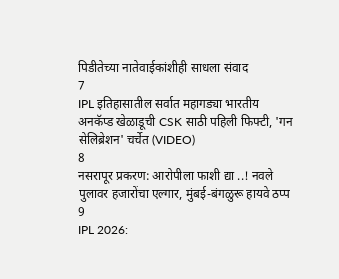पिडीतेच्या नातेवाईकांशीही साधला संवाद
7
IPL इतिहासातील सर्वात महागड्या भारतीय अनकॅप्ड खेळाडूची CSK साठी पहिली फिफ्टी, 'गन सेलिब्रेशन' चर्चेत (VIDEO)
8
नसरापूर प्रकरण: आरोपीला फाशी द्या ..! नवले पुलावर हजारोंचा एल्गार, मुंबई-बंगळुरू हायवे ठप्प
9
IPL 2026: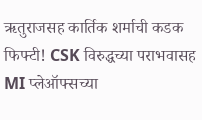ऋतुराजसह कार्तिक शर्माची कडक फिफ्टी! CSK विरुद्धच्या पराभवासह MI प्लेऑफ्सच्या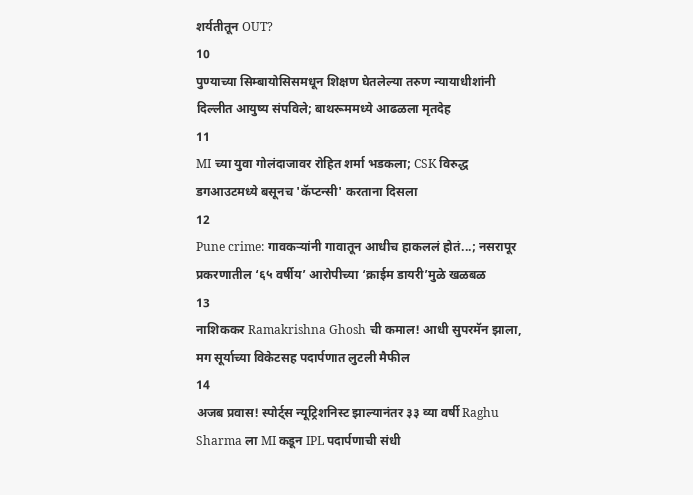शर्यतीतून OUT?
10
पुण्याच्या सिम्बायोसिसमधून शिक्षण घेतलेल्या तरुण न्यायाधीशांनी दिल्लीत आयुष्य संपविले; बाथरूममध्ये आढळला मृतदेह
11
MI च्या युवा गोलंदाजावर रोहित शर्मा भडकला; CSK विरुद्ध डगआउटमध्ये बसूनच 'कॅप्टन्सी' करताना दिसला
12
Pune crime: गावकऱ्यांनी गावातून आधीच हाकललं होतं...; नसरापूर प्रकरणातील ‘६५ वर्षीय’ आरोपीच्या ‘क्राईम डायरी’मुळे खळबळ
13
नाशिककर Ramakrishna Ghosh ची कमाल! आधी सुपरमॅन झाला, मग सूर्याच्या विकेटसह पदार्पणात लुटली मैफील
14
अजब प्रवास! स्पोर्ट्स न्यूट्रिशनिस्ट झाल्यानंतर ३३ व्या वर्षी Raghu Sharma ला MI कडून IPL पदार्पणाची संधी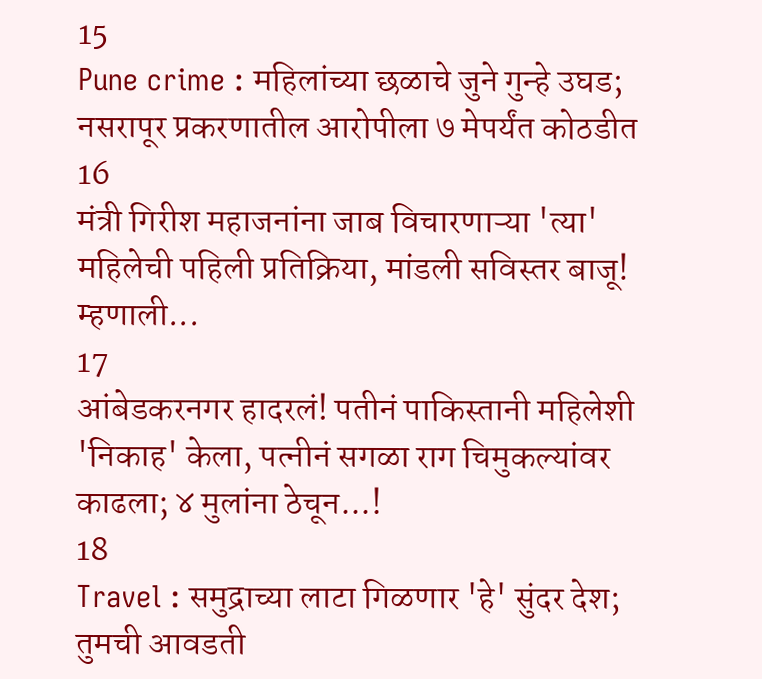15
Pune crime : महिलांच्या छळाचे जुने गुन्हे उघड; नसरापूर प्रकरणातील आरोपीला ७ मेपर्यंत कोठडीत
16
मंत्री गिरीश महाजनांना जाब विचारणाऱ्या 'त्या' महिलेची पहिली प्रतिक्रिया, मांडली सविस्तर बाजू! म्हणाली...
17
आंबेडकरनगर हादरलं! पतीनं पाकिस्तानी महिलेशी 'निकाह' केला, पत्नीनं सगळा राग चिमुकल्यांवर काढला; ४ मुलांना ठेचून...!
18
Travel : समुद्राच्या लाटा गिळणार 'हे' सुंदर देश; तुमची आवडती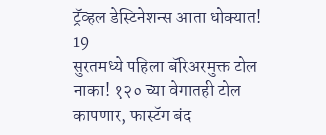ट्रॅव्हल डेस्टिनेशन्स आता धोक्यात!
19
सुरतमध्ये पहिला बॅरिअरमुक्त टोल नाका! १२० च्या वेगातही टोल कापणार, फास्टॅग बंद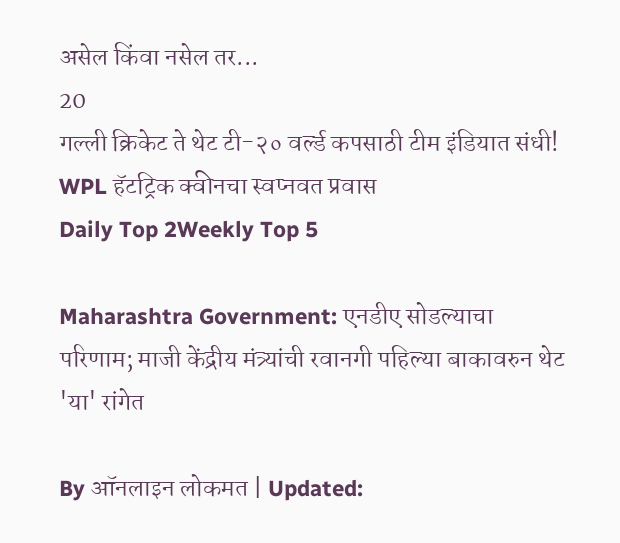असेल किंवा नसेल तर...
20
गल्ली क्रिकेट ते थेट टी-२० वर्ल्ड कपसाठी टीम इंडियात संधी! WPL हॅटट्रिक क्वीनचा स्वप्नवत प्रवास
Daily Top 2Weekly Top 5

Maharashtra Government: एनडीए सोडल्याचा परिणाम; माजी केंद्रीय मंत्र्यांची रवानगी पहिल्या बाकावरुन थेट 'या' रांगेत

By ऑनलाइन लोकमत | Updated: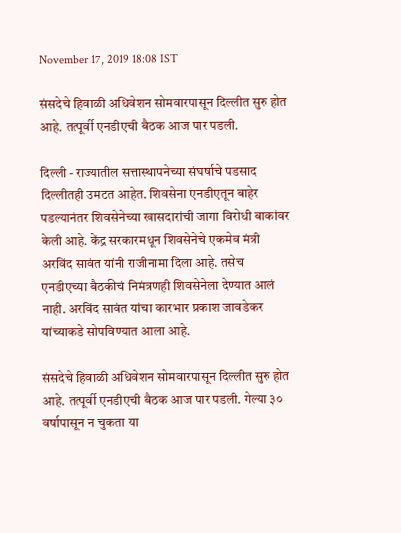November 17, 2019 18:08 IST

संसदेचे हिवाळी अधिवेशन सोमवारपासून दिल्लीत सुरु होत आहे. तत्पूर्वी एनडीएची बैठक आज पार पडली.

दिल्ली - राज्यातील सत्तास्थापनेच्या संघर्षाचे पडसाद दिल्लीतही उमटत आहेत. शिवसेना एनडीएतून बाहेर पडल्यानंतर शिवसेनेच्या खासदारांची जागा विरोधी बाकांवर केली आहे. केंद्र सरकारमधून शिवसेनेचे एकमेव मंत्री अरविंद सावंत यांनी राजीनामा दिला आहे. तसेच एनडीएच्या बैठकीचं निमंत्रणही शिवसेनेला देण्यात आलं नाही. अरविंद सावंत यांचा कारभार प्रकाश जावडेकर यांच्याकडे सोपविण्यात आला आहे.

संसदेचे हिवाळी अधिवेशन सोमवारपासून दिल्लीत सुरु होत आहे. तत्पूर्वी एनडीएची बैठक आज पार पडली. गेल्या ३० वर्षापासून न चुकता या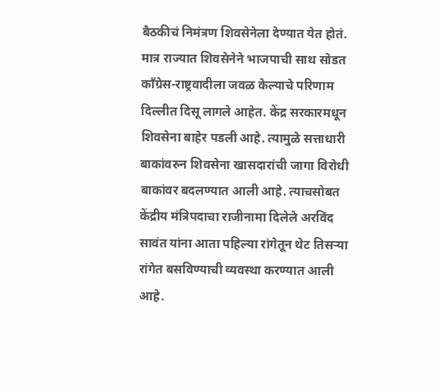बैठकीचं निमंत्रण शिवसेनेला देण्यात येत होतं. मात्र राज्यात शिवसेनेने भाजपाची साथ सोडत काँग्रेस-राष्ट्रवादीला जवळ केल्याचे परिणाम दिल्लीत दिसू लागले आहेत. केंद्र सरकारमधून शिवसेना बाहेर पडली आहे. त्यामुळे सत्ताधारी बाकांवरुन शिवसेना खासदारांची जागा विरोधी बाकांवर बदलण्यात आली आहे. त्याचसोबत केंद्रीय मंत्रिपदाचा राजीनामा दिलेले अरविंद सावंत यांना आता पहिल्या रांगेतून थेट तिसऱ्या रांगेत बसविण्याची व्यवस्था करण्यात आली आहे.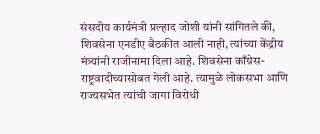संसदीय कार्यमंत्री प्रल्हाद जोशी यांनी सांगितले की, शिवसेना एनडीए बैठकीत आली नाही, त्यांच्या केंद्रीय मंत्र्यांनी राजीनामा दिला आहे. शिवसेना काँग्रेस-राष्ट्रवादीच्यासोबत गेली आहे. त्यामुळे लोकसभा आणि राज्यसभेत त्यांची जागा विरोधी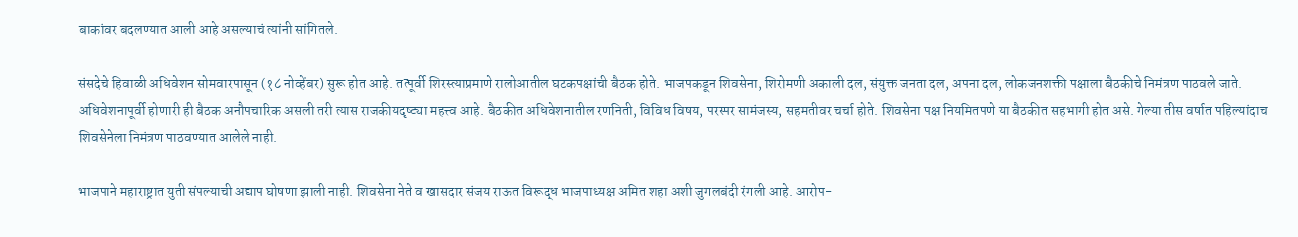बाकांवर बदलण्यात आली आहे असल्याचं त्यांनी सांगितले.

संसदेचे हिवाळी अधिवेशन सोमवारपासून (१८ नोव्हेंबर) सुरू होत आहे. तत्पूर्वी शिरस्त्याप्रमाणे रालोआतील घटकपक्षांची बैठक होते. भाजपकडून शिवसेना, शिरोमणी अकाली दल, संयुक्त जनता दल, अपना दल, लोकजनशक्ती पक्षाला बैठकीचे निमंत्रण पाठवले जाते. अधिवेशनापूर्वी होणारी ही बैठक अनौपचारिक असली तरी त्यास राजकीयदृष्ट्या महत्त्व आहे. बैठकीत अधिवेशनातील रणनिती, विविध विषय, परस्पर सामंजस्य, सहमतीवर चर्चा होते. शिवसेना पक्ष नियमितपणे या बैठकीत सहभागी होत असे. गेल्या तीस वर्षात पहिल्यांदाच शिवसेनेला निमंत्रण पाठवण्यात आलेले नाही.

भाजपाने महाराष्ट्रात युती संपल्याची अद्याप घोषणा झाली नाही. शिवसेना नेते व खासदार संजय राऊत विरूद्ध भाजपाध्यक्ष अमित शहा अशी जुगलबंदी रंगली आहे. आरोप-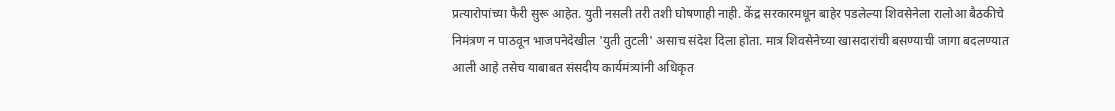प्रत्यारोपांच्या फैरी सुरू आहेत. युती नसली तरी तशी घोषणाही नाही. केंद्र सरकारमधून बाहेर पडलेल्या शिवसेनेला रालोआ बैठकीचे निमंत्रण न पाठवून भाजपनेदेखील 'युती तुटली' असाच संदेश दिला होता. मात्र शिवसेनेच्या खासदारांची बसण्याची जागा बदलण्यात आली आहे तसेच याबाबत संसदीय कार्यमंत्र्यांनी अधिकृत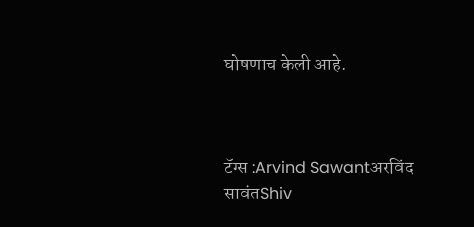घोषणाच केली आहे.



टॅग्स :Arvind Sawantअरविंद सावंतShiv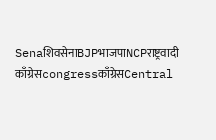SenaशिवसेनाBJPभाजपाNCPराष्ट्रवादी काँग्रेसcongressकाँग्रेसCentral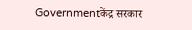Governmentकेंद्र सरकार